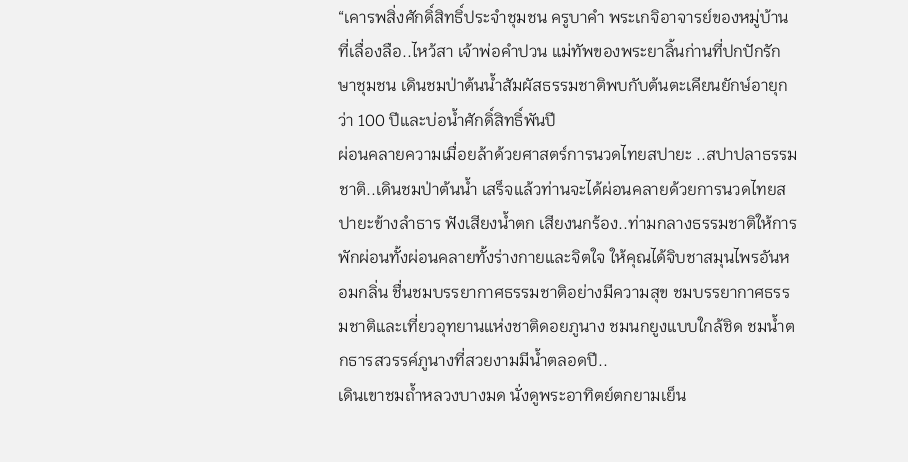“เคารพสิ่งศักดิ์สิทธิ์ประจำชุมชน ครูบาคำ พระเกจิอาจารย์ของหมู่บ้านที่เลื่องลือ..ไหว้สา เจ้าพ่อคำปวน แม่ทัพของพระยาลิ้นก่านที่ปกปักรักษาชุมชน เดินชมป่าต้นน้ำสัมผัสธรรมชาติพบกับต้นตะเคียนยักษ์อายุกว่า 100 ปีและบ่อน้ำศักดิ์สิทธิ์พันปี
ผ่อนคลายความเมื่อยล้าด้วยศาสตร์การนวดไทยสปายะ ..สปาปลาธรรมชาติ..เดินชมป่าต้นน้ำ เสร็จแล้วท่านจะได้ผ่อนคลายด้วยการนวดไทยสปายะข้างลำธาร ฟังเสียงน้ำตก เสียงนกร้อง..ท่ามกลางธรรมชาติให้การพักผ่อนทั้งผ่อนคลายทั้งร่างกายและจิตใจ ให้คุณได้จิบชาสมุนไพรอันหอมกลิ่น ชื่นชมบรรยากาศธรรมชาติอย่างมีความสุข ชมบรรยากาศธรรมชาติและเที่ยวอุทยานแห่งชาติดอยภูนาง ชมนกยูงแบบใกล้ชิด ชมน้ำตกธารสวรรค์ภูนางที่สวยงามมีน้ำตลอดปี..
เดินเขาชมถ้ำหลวงบางมด นั่งดูพระอาทิตย์ตกยามเย็น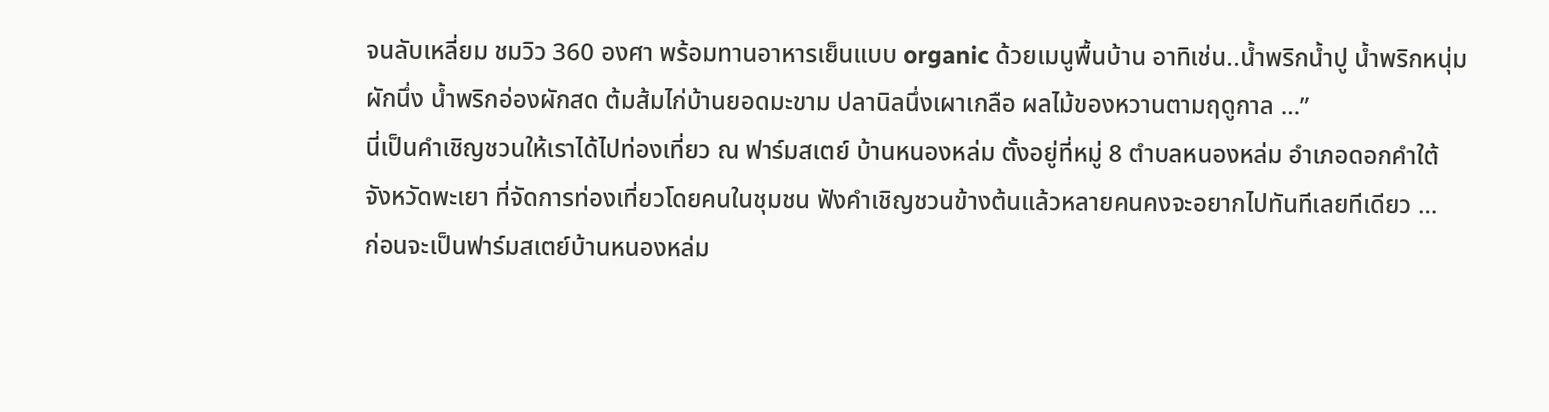จนลับเหลี่ยม ชมวิว 360 องศา พร้อมทานอาหารเย็นแบบ organic ด้วยเมนูพื้นบ้าน อาทิเช่น..น้ำพริกน้ำปู น้ำพริกหนุ่มผักนึ่ง น้ำพริกอ่องผักสด ต้มส้มไก่บ้านยอดมะขาม ปลานิลนึ่งเผาเกลือ ผลไม้ของหวานตามฤดูกาล …”
นี่เป็นคำเชิญชวนให้เราได้ไปท่องเที่ยว ณ ฟาร์มสเตย์ บ้านหนองหล่ม ตั้งอยู่ที่หมู่ 8 ตำบลหนองหล่ม อำเภอดอกคำใต้ จังหวัดพะเยา ที่จัดการท่องเที่ยวโดยคนในชุมชน ฟังคำเชิญชวนข้างต้นแล้วหลายคนคงจะอยากไปทันทีเลยทีเดียว …
ก่อนจะเป็นฟาร์มสเตย์บ้านหนองหล่ม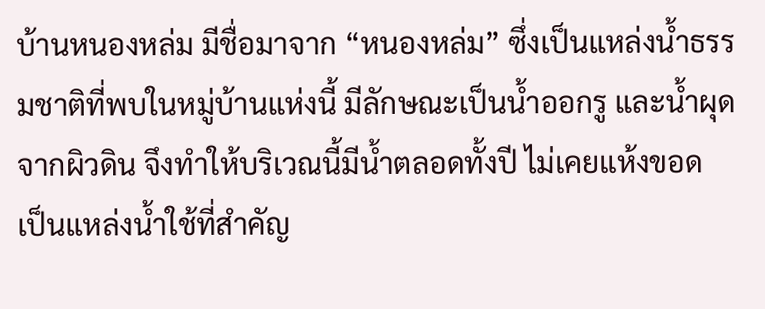บ้านหนองหล่ม มีชื่อมาจาก “หนองหล่ม” ซึ่งเป็นแหล่งน้ำธรรมชาติที่พบในหมู่บ้านแห่งนี้ มีลักษณะเป็นน้ำออกรู และน้ำผุดจากผิวดิน จึงทำให้บริเวณนี้มีน้ำตลอดทั้งปี ไม่เคยแห้งขอด เป็นแหล่งน้ำใช้ที่สำคัญ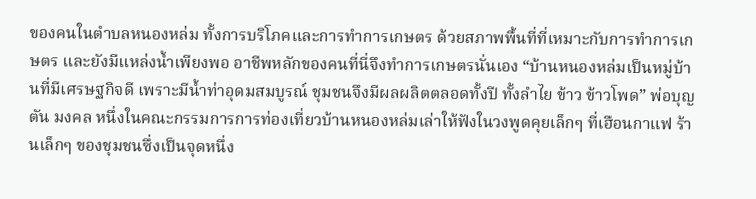ของคนในตำบลหนองหล่ม ทั้งการบริโภคและการทำการเกษตร ด้วยสภาพพื้นที่ที่เหมาะกับการทำการเกษตร และยังมีแหล่งน้ำเพียงพอ อาชีพหลักของคนที่นี่จึงทำการเกษตรนั่นเอง “บ้านหนองหล่มเป็นหมู่บ้านที่มีเศรษฐกิจดี เพราะมีน้ำท่าอุดมสมบูรณ์ ชุมชนจึงมีผลผลิตตลอดทั้งปี ทั้งลำไย ข้าว ข้าวโพด” พ่อบุญตัน มงคล หนึ่งในคณะกรรมการการท่องเที่ยวบ้านหนองหล่มเล่าให้ฟังในวงพูดคุยเล็กๆ ที่เฮือนกาแฟ ร้านเล็กๆ ของชุมชนซึ่งเป็นจุดหนึ่ง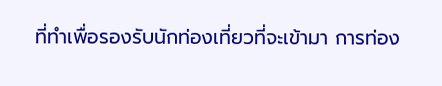ที่ทำเพื่อรองรับนักท่องเที่ยวที่จะเข้ามา การท่อง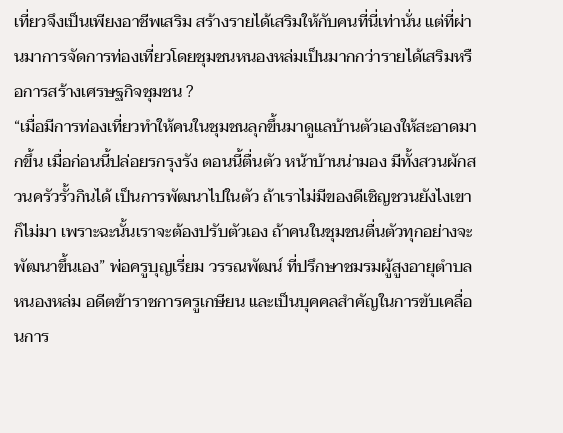เที่ยวจึงเป็นเพียงอาชีพเสริม สร้างรายได้เสริมให้กับคนที่นี่เท่านั่น แต่ที่ผ่านมาการจัดการท่องเที่ยวโดยชุมชนหนองหล่มเป็นมากกว่ารายได้เสริมหรือการสร้างเศรษฐกิจชุมชน ?
“เมื่อมีการท่องเที่ยวทำให้คนในชุมชนลุกขึ้นมาดูแลบ้านตัวเองให้สะอาดมากขึ้น เมื่อก่อนนี้ปล่อยรกรุงรัง ตอนนี้ตื่นตัว หน้าบ้านน่ามอง มีทั้งสวนผักสวนครัวรั้วกินได้ เป็นการพัฒนาไปในตัว ถ้าเราไม่มีของดีเชิญชวนยังไงเขาก็ไม่มา เพราะฉะนั้นเราจะต้องปรับตัวเอง ถ้าคนในชุมชนตื่นตัวทุกอย่างจะพัฒนาขึ้นเอง” พ่อครูบุญเรี่ยม วรรณพัฒน์ ที่ปรึกษาชมรมผู้สูงอายุตำบลหนองหล่ม อดีตข้าราชการครูเกษียน และเป็นบุคคลสำคัญในการขับเคลื่อนการ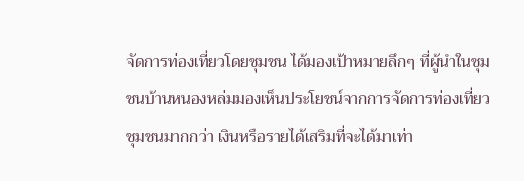จัดการท่องเที่ยวโดยชุมชน ได้มองเป้าหมายลึกๆ ที่ผู้นำในชุมชนบ้านหนองหล่มมองเห็นประโยชน์จากการจัดการท่องเที่ยวชุมชนมากกว่า เงินหรือรายได้เสริมที่จะได้มาเท่า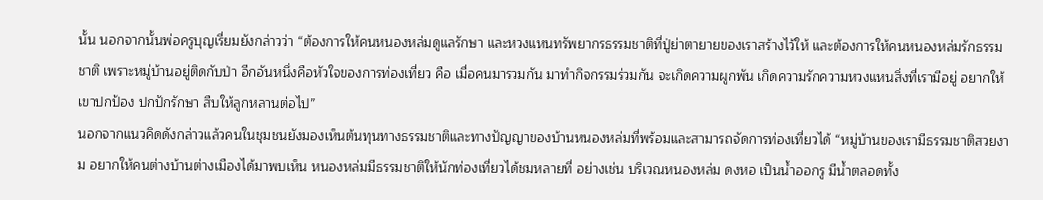นั้น นอกจากนั้นพ่อครูบุญเรี่ยมยังกล่าวว่า “ต้องการให้คนหนองหล่มดูแลรักษา และหวงแหนทรัพยากรธรรมชาติที่ปู่ย่าตายายของเราสร้างไว้ให้ และต้องการให้คนหนองหล่มรักธรรมชาติ เพราะหมู่บ้านอยู่ติดกับป่า อีกอันหนึ่งคือหัวใจของการท่องเที่ยว คือ เมื่อคนมารวมกัน มาทำกิจกรรมร่วมกัน จะเกิดความผูกพัน เกิดความรักความหวงแหนสิ่งที่เรามีอยู่ อยากให้เขาปกป้อง ปกปักรักษา สืบให้ลูกหลานต่อไป”
นอกจากแนวคิดดังกล่าวแล้วคนในชุมชนยังมองเห็นต้นทุนทางธรรมชาติและทางปัญญาของบ้านหนองหล่มที่พร้อมและสามารถจัดการท่องเที่ยวได้ “หมู่บ้านของเรามีธรรมชาติสวยงาม อยากให้คนต่างบ้านต่างเมืองได้มาพบเห็น หนองหล่มมีธรรมชาติให้นักท่องเที่ยวได้ชมหลายที่ อย่างเช่น บริเวณหนองหล่ม ดงหอ เป็นน้ำออกรู มีน้ำตลอดทั้ง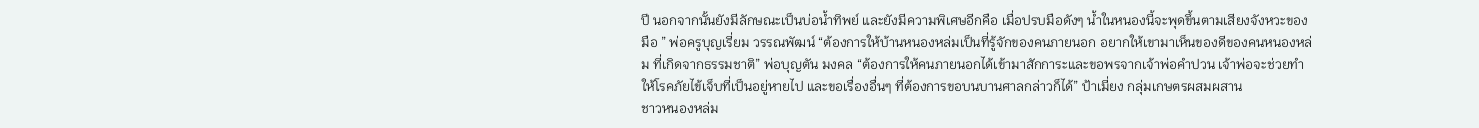ปี นอกจากนั้นยังมีลักษณะเป็นบ่อน้ำทิพย์ และยังมีความพิเศษอีกคือ เมื่อปรบมือดังๆ น้ำในหนองนี้จะพุดขึ้นตามเสียงจังหวะของมือ ” พ่อครูบุญเรี่ยม วรรณพัฒน์ “ต้องการให้บ้านหนองหล่มเป็นที่รู้จักของคนภายนอก อยากให้เขามาเห็นของดีของคนหนองหล่ม ที่เกิดจากธรรมชาติ” พ่อบุญตัน มงคล “ต้องการให้คนภายนอกได้เข้ามาสักการะและขอพรจากเจ้าพ่อคำปวน เจ้าพ่อจะช่วยทำให้โรคภัยไข้เจ็บที่เป็นอยู่หายไป และขอเรื่องอื่นๆ ที่ต้องการขอบนบานศาลกล่าวก็ได้” ป้าเมี่ยง กลุ่มเกษตรผสมผสาน
ชาวหนองหล่ม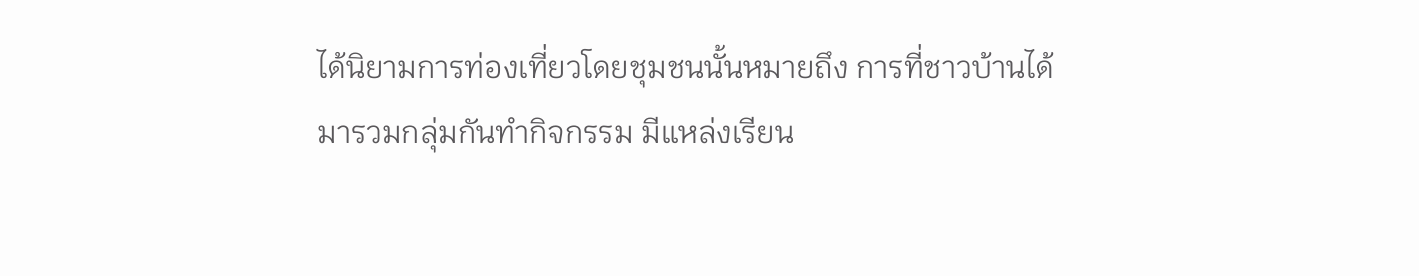ได้นิยามการท่องเที่ยวโดยชุมชนนั้นหมายถึง การที่ชาวบ้านได้มารวมกลุ่มกันทำกิจกรรม มีแหล่งเรียน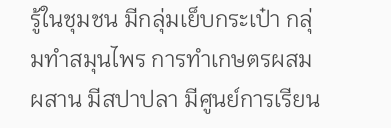รู้ในชุมชน มีกลุ่มเย็บกระเป๋า กลุ่มทำสมุนไพร การทำเกษตรผสมผสาน มีสปาปลา มีศูนย์การเรียน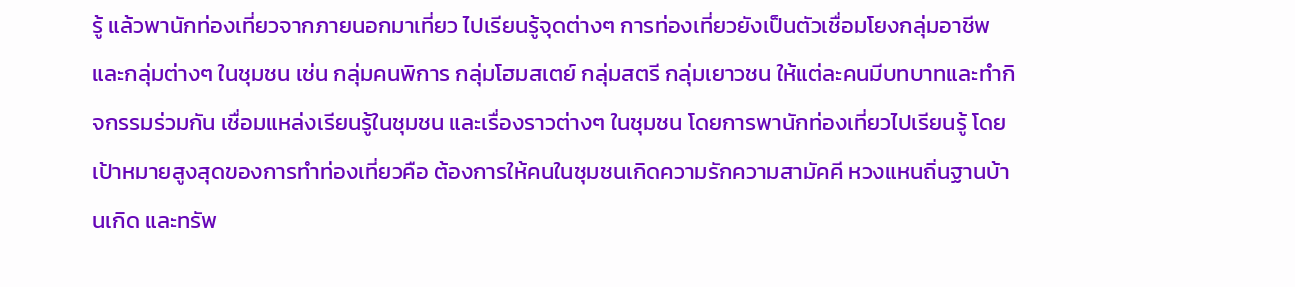รู้ แล้วพานักท่องเที่ยวจากภายนอกมาเที่ยว ไปเรียนรู้จุดต่างๆ การท่องเที่ยวยังเป็นตัวเชื่อมโยงกลุ่มอาชีพ และกลุ่มต่างๆ ในชุมชน เช่น กลุ่มคนพิการ กลุ่มโฮมสเตย์ กลุ่มสตรี กลุ่มเยาวชน ให้แต่ละคนมีบทบาทและทำกิจกรรมร่วมกัน เชื่อมแหล่งเรียนรู้ในชุมชน และเรื่องราวต่างๆ ในชุมชน โดยการพานักท่องเที่ยวไปเรียนรู้ โดยเป้าหมายสูงสุดของการทำท่องเที่ยวคือ ต้องการให้คนในชุมชนเกิดความรักความสามัคคี หวงแหนถิ่นฐานบ้านเกิด และทรัพ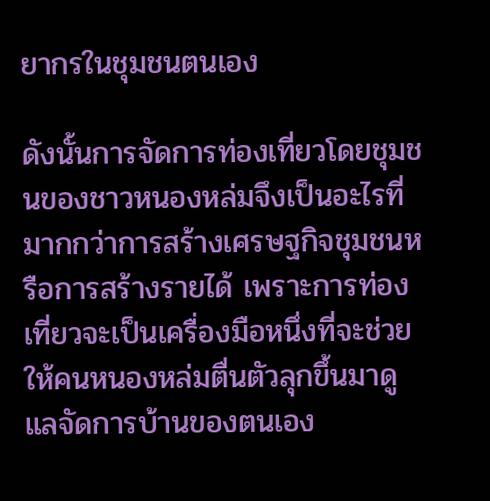ยากรในชุมชนตนเอง

ดังนั้นการจัดการท่องเที่ยวโดยชุมชนของชาวหนองหล่มจึงเป็นอะไรที่มากกว่าการสร้างเศรษฐกิจชุมชนหรือการสร้างรายได้ เพราะการท่องเที่ยวจะเป็นเครื่องมือหนึ่งที่จะช่วยให้คนหนองหล่มตื่นตัวลุกขึ้นมาดูแลจัดการบ้านของตนเอง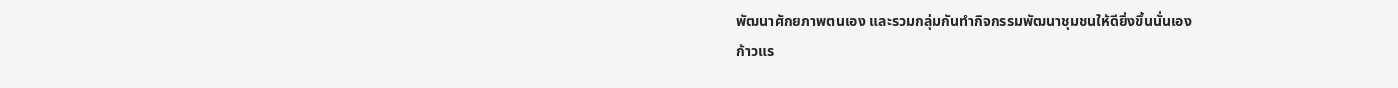พัฒนาศักยภาพตนเอง และรวมกลุ่มกันทำกิจกรรมพัฒนาชุมชนให้ดียิ่งขึ้นนั่นเอง
ก้าวแร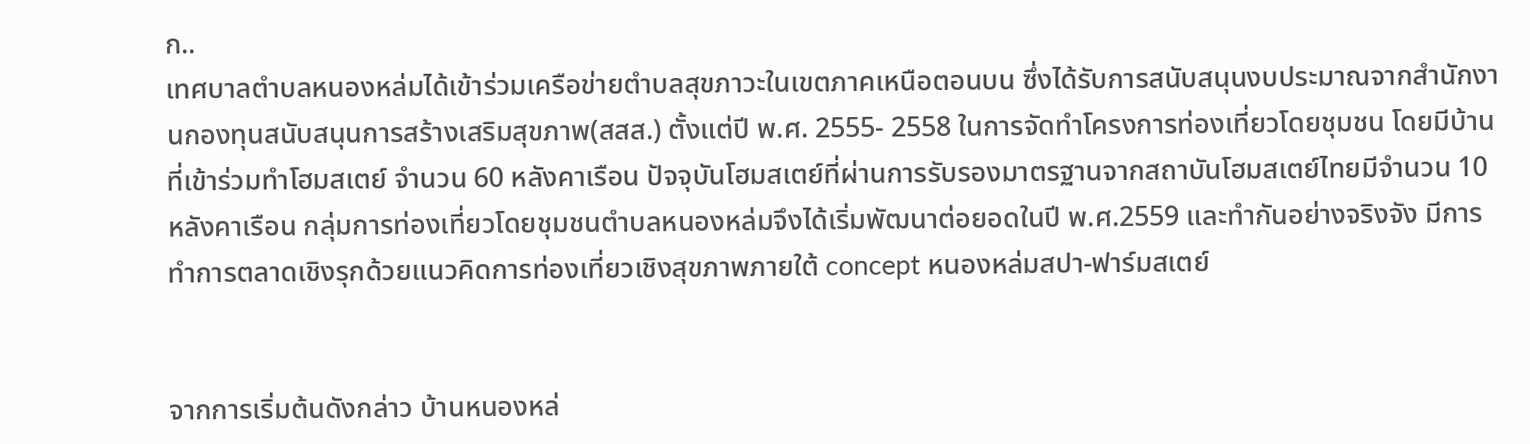ก..
เทศบาลตำบลหนองหล่มได้เข้าร่วมเครือข่ายตำบลสุขภาวะในเขตภาคเหนือตอนบน ซึ่งได้รับการสนับสนุนงบประมาณจากสำนักงานกองทุนสนับสนุนการสร้างเสริมสุขภาพ(สสส.) ตั้งแต่ปี พ.ศ. 2555- 2558 ในการจัดทำโครงการท่องเที่ยวโดยชุมชน โดยมีบ้านที่เข้าร่วมทำโฮมสเตย์ จำนวน 60 หลังคาเรือน ปัจจุบันโฮมสเตย์ที่ผ่านการรับรองมาตรฐานจากสถาบันโฮมสเตย์ไทยมีจำนวน 10 หลังคาเรือน กลุ่มการท่องเที่ยวโดยชุมชนตำบลหนองหล่มจึงได้เริ่มพัฒนาต่อยอดในปี พ.ศ.2559 และทำกันอย่างจริงจัง มีการทำการตลาดเชิงรุกด้วยแนวคิดการท่องเที่ยวเชิงสุขภาพภายใต้ concept หนองหล่มสปา-ฟาร์มสเตย์


จากการเริ่มต้นดังกล่าว บ้านหนองหล่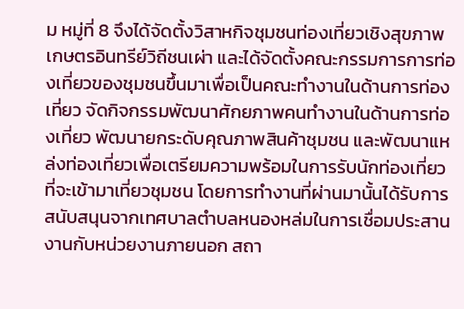ม หมู่ที่ 8 จึงได้จัดตั้งวิสาหกิจชุมชนท่องเที่ยวเชิงสุขภาพเกษตรอินทรีย์วิถีชนเผ่า และได้จัดตั้งคณะกรรมการการท่องเที่ยวของชุมชนขึ้นมาเพื่อเป็นคณะทำงานในด้านการท่องเที่ยว จัดกิจกรรมพัฒนาศักยภาพคนทำงานในด้านการท่องเที่ยว พัฒนายกระดับคุณภาพสินค้าชุมชน และพัฒนาแหล่งท่องเที่ยวเพื่อเตรียมความพร้อมในการรับนักท่องเที่ยวที่จะเข้ามาเที่ยวชุมชน โดยการทำงานที่ผ่านมานั้นได้รับการสนับสนุนจากเทศบาลตำบลหนองหล่มในการเชื่อมประสานงานกับหน่วยงานภายนอก สถา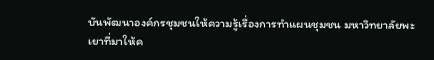บันพัฒนาองค์กรชุมชนให้ความรู้เรื่องการทำแผนชุมชน มหาวิทยาลัยพะเยาที่มาให้ค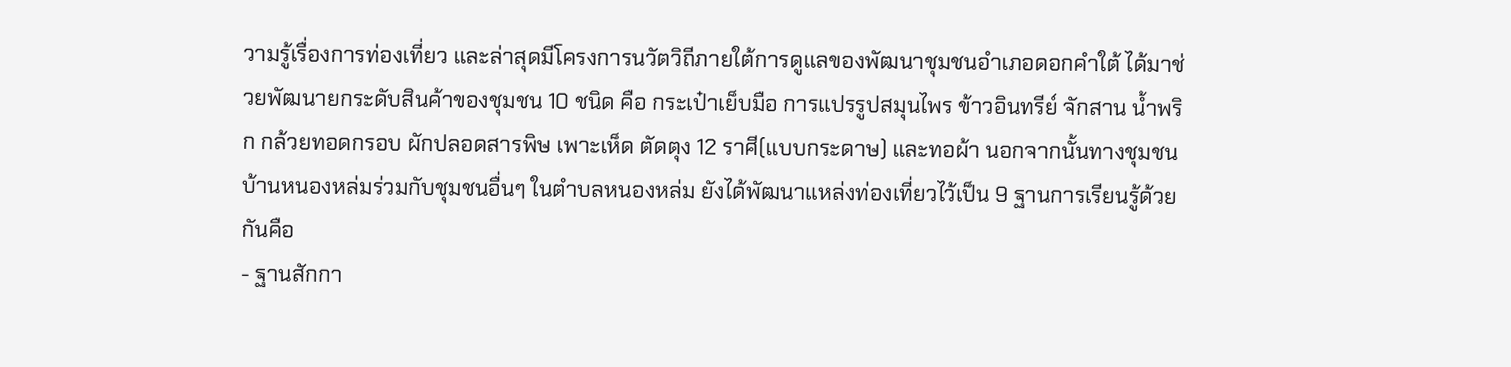วามรู้เรื่องการท่องเที่ยว และล่าสุดมีโครงการนวัตวิถีภายใต้การดูแลของพัฒนาชุมชนอำเภอดอกคำใต้ ได้มาช่วยพัฒนายกระดับสินค้าของชุมชน 10 ชนิด คือ กระเป๋าเย็บมือ การแปรรูปสมุนไพร ข้าวอินทรีย์ จักสาน น้ำพริก กล้วยทอดกรอบ ผักปลอดสารพิษ เพาะเห็ด ตัดตุง 12 ราศี(แบบกระดาษ) และทอผ้า นอกจากนั้นทางชุมชนบ้านหนองหล่มร่วมกับชุมชนอื่นๆ ในตำบลหนองหล่ม ยังได้พัฒนาแหล่งท่องเที่ยวไว้เป็น 9 ฐานการเรียนรู้ด้วยกันคือ
- ฐานสักกา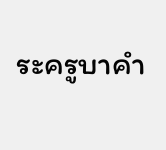ระครูบาคำ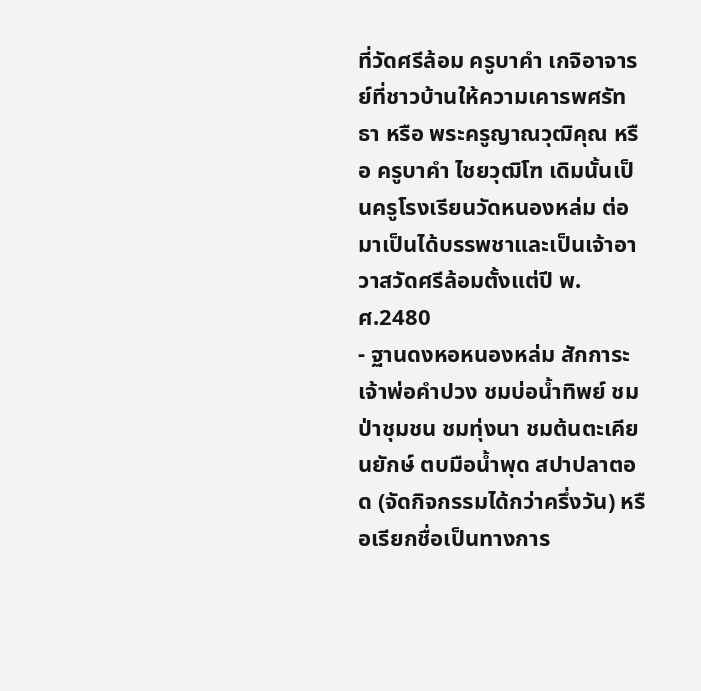ที่วัดศรีล้อม ครูบาคำ เกจิอาจารย์ที่ชาวบ้านให้ความเคารพศรัทธา หรือ พระครูญาณวุฒิคุณ หรือ ครูบาคำ ไชยวุฒิโฑ เดิมนั้นเป็นครูโรงเรียนวัดหนองหล่ม ต่อมาเป็นได้บรรพชาและเป็นเจ้าอาวาสวัดศรีล้อมตั้งแต่ปี พ.ศ.2480
- ฐานดงหอหนองหล่ม สักการะเจ้าพ่อคำปวง ชมบ่อน้ำทิพย์ ชมป่าชุมชน ชมทุ่งนา ชมต้นตะเคียนยักษ์ ตบมือน้ำพุด สปาปลาตอด (จัดกิจกรรมได้กว่าครึ่งวัน) หรือเรียกชื่อเป็นทางการ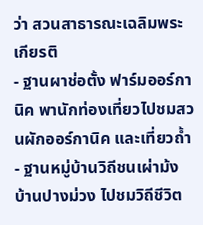ว่า สวนสาธารณะเฉลิมพระเกียรติ
- ฐานผาช่อตั้ง ฟาร์มออร์กานิค พานักท่องเที่ยวไปชมสวนผักออร์กานิค และเที่ยวถ้ำ
- ฐานหมู่บ้านวิถีชนเผ่าม้ง บ้านปางม่วง ไปชมวิถีชีวิต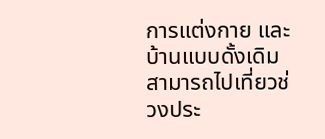การแต่งกาย และบ้านแบบดั้งเดิม สามารถไปเที่ยวช่วงประ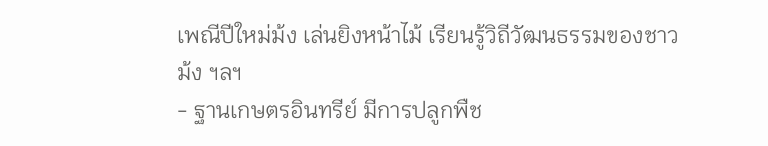เพณีปีใหม่ม้ง เล่นยิงหน้าไม้ เรียนรู้วิถีวัฒนธรรมของชาวม้ง ฯลฯ
- ฐานเกษตรอินทรีย์ มีการปลูกพืช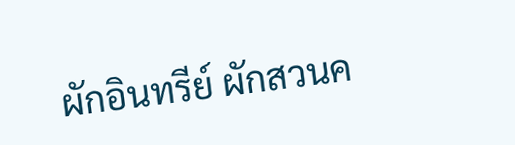ผักอินทรีย์ ผักสวนค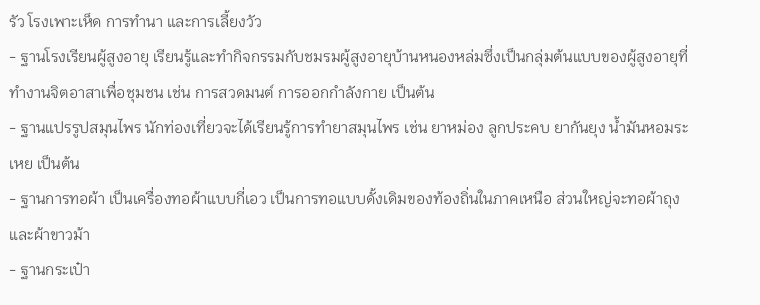รัว โรงเพาะเห็ด การทำนา และการเลี้ยงวัว
- ฐานโรงเรียนผู้สูงอายุ เรียนรู้และทำกิจกรรมกับชมรมผู้สูงอายุบ้านหนองหล่มซึ่งเป็นกลุ่มต้นแบบของผู้สูงอายุที่ทำงานจิตอาสาเพื่อชุมชน เช่น การสวดมนต์ การออกกำลังกาย เป็นต้น
- ฐานแปรรูปสมุนไพร นักท่องเที่ยวจะได้เรียนรู้การทำยาสมุนไพร เช่น ยาหม่อง ลูกประคบ ยากันยุง น้ำมันหอมระเหย เป็นต้น
- ฐานการทอผ้า เป็นเครื่องทอผ้าแบบกี่เอว เป็นการทอแบบดั้งเดิมของท้องถิ่นในภาคเหนือ ส่วนใหญ่จะทอผ้าถุงและผ้าขาวม้า
- ฐานกระเป๋า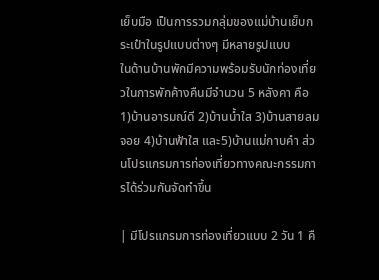เย็บมือ เป็นการรวมกลุ่มของแม่บ้านเย็บกระเป๋าในรูปแบบต่างๆ มีหลายรูปแบบ
ในด้านบ้านพักมีความพร้อมรับนักท่องเที่ยวในการพักค้างคืนมีจำนวน 5 หลังคา คือ 1)บ้านอารมณ์ดี 2)บ้านน้ำใส 3)บ้านสายลมจอย 4)บ้านฟ้าใส และ5)บ้านแม่กาบคำ ส่วนโปรแกรมการท่องเที่ยวทางคณะกรรมการได้ร่วมกันจัดทำขึ้น

| มีโปรแกรมการท่องเที่ยวแบบ 2 วัน 1 คื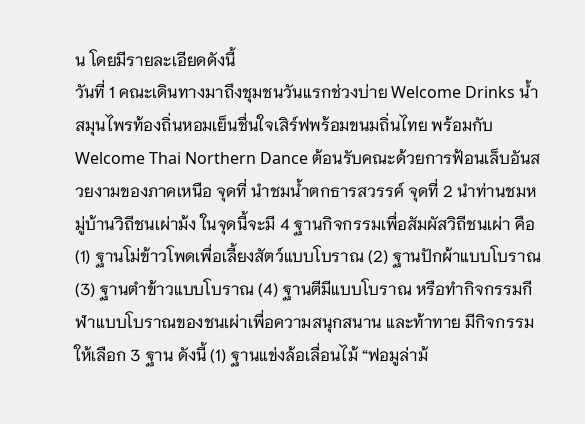น โดยมีรายละเอียดดังนี้
วันที่ 1 คณะเดินทางมาถึงชุมชนวันแรกช่วงบ่าย Welcome Drinks น้ำสมุนไพรท้องถิ่นหอมเย็นชื่นใจเสิร์ฟพร้อมขนมถิ่นไทย พร้อมกับWelcome Thai Northern Dance ต้อนรับคณะด้วยการฟ้อนเล็บอันสวยงามของภาคเหนือ จุดที่ นำชมน้ำตกธารสวรรค์ จุดที่ 2 นำท่านชมหมู่บ้านวิถีชนเผ่าม้ง ในจุดนี้จะมี 4 ฐานกิจกรรมเพื่อสัมผัสวิถีชนเผ่า คือ (1) ฐานโม่ข้าวโพดเพื่อเลี้ยงสัตว์แบบโบราณ (2) ฐานปักผ้าแบบโบราณ (3) ฐานตำข้าวแบบโบราณ (4) ฐานตีมีแบบโบราณ หรือทำกิจกรรมกีฬาแบบโบราณของชนเผ่าเพื่อความสนุกสนาน และท้าทาย มีกิจกรรมให้เลือก 3 ฐาน ดังนี้ (1) ฐานแข่งล้อเลื่อนไม้ “ฟอมูล่าม้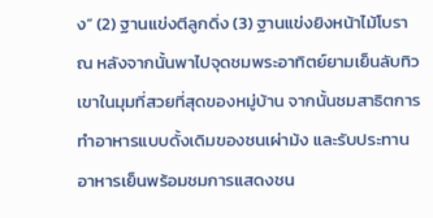ง” (2) ฐานแข่งตีลูกดิ่ง (3) ฐานแข่งยิงหน้าไม้โบราณ หลังจากนั้นพาไปจุดชมพระอาทิตย์ยามเย็นลับทิวเขาในมุมที่สวยที่สุดของหมู่บ้าน จากนั้นชมสาธิตการทำอาหารแบบดั้งเดิมของชนเผ่าม้ง และรับประทานอาหารเย็นพร้อมชมการแสดงชน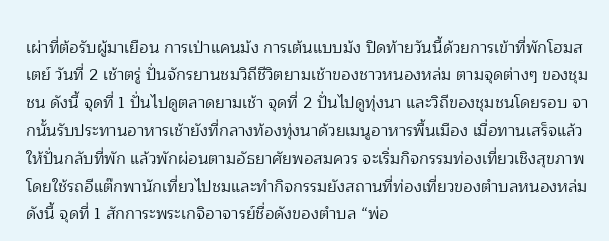เผ่าที่ต้อรับผู้มาเยือน การเป่าแคนม้ง การเต้นแบบม้ง ปิดท้ายวันนี้ด้วยการเข้าที่พักโฮมสเตย์ วันที่ 2 เช้าตรู่ ปั่นจักรยานชมวิถีชีวิตยามเช้าของชาวหนองหล่ม ตามจุดต่างๆ ของชุมชน ดังนี้ จุดที่ 1 ปั่นไปดูตลาดยามเช้า จุดที่ 2 ปั่นไปดูทุ่งนา และวิถีของชุมชนโดยรอบ จากนั้นรับประทานอาหารเช้ายังที่กลางท้องทุ่งนาด้วยเมนูอาหารพื้นเมือง เมื่อทานเสร็จแล้ว ให้ปั่นกลับที่พัก แล้วพักผ่อนตามอัธยาศัยพอสมควร จะเริ่มกิจกรรมท่องเที่ยวเชิงสุขภาพ โดยใช้รถอีแต๊กพานักเที่ยวไปชมและทำกิจกรรมยังสถานที่ท่องเที่ยวของตำบลหนองหล่ม ดังนี้ จุดที่ 1 สักการะพระเกจิอาจารย์ชื่อดังของตำบล “พ่อ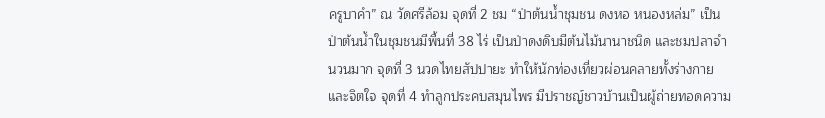ครูบาคำ” ณ วัดศรีล้อม จุดที่ 2 ชม “ป่าต้นน้ำชุมชน ดงหอ หนองหล่ม” เป็นป่าต้นน้ำในชุมชนมีพื้นที่ 38 ไร่ เป็นป่าดงดิบมีต้นไม้นานาชนิด และชมปลาจำนวนมาก จุดที่ 3 นวดไทยสัปปายะ ทำให้นักท่องเที่ยวผ่อนคลายทั้งร่างกายและจิตใจ จุดที่ 4 ทำลูกประคบสมุนไพร มีปราชญ์ชาวบ้านเป็นผู้ถ่ายทอดความ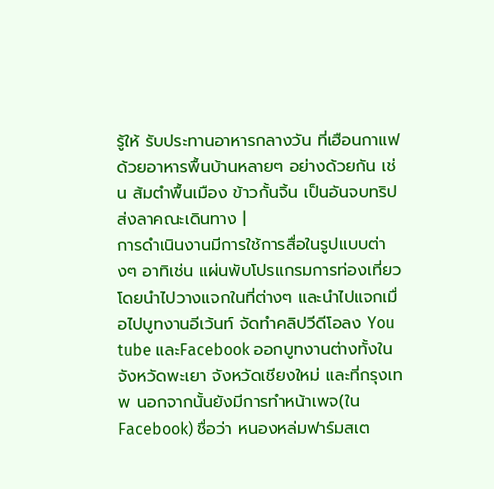รู้ให้ รับประทานอาหารกลางวัน ที่เฮือนกาแฟ ด้วยอาหารพื้นบ้านหลายๆ อย่างด้วยกัน เช่น ส้มตำพื้นเมือง ข้าวกั้นจิ้น เป็นอันจบทริป ส่งลาคณะเดินทาง |
การดำเนินงานมีการใช้การสื่อในรูปแบบต่างๆ อาทิเช่น แผ่นพับโปรแกรมการท่องเที่ยวโดยนำไปวางแจกในที่ต่างๆ และนำไปแจกเมื่อไปบูทงานอีเว้นท์ จัดทำคลิปวีดีโอลง You tube และFacebook ออกบูทงานต่างทั้งในจังหวัดพะเยา จังหวัดเชียงใหม่ และที่กรุงเทพ นอกจากนั้นยังมีการทำหน้าเพจ(ในFacebook) ชื่อว่า หนองหล่มฟาร์มสเต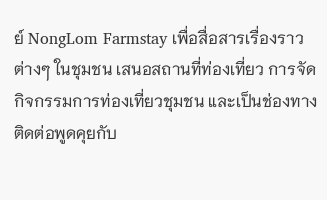ย์ NongLom Farmstay เพื่อสื่อสารเรื่องราวต่างๆ ในชุมชน เสนอสถานที่ท่องเที่ยว การจัดกิจกรรมการท่องเที่ยวชุมชน และเป็นช่องทางติดต่อพูดคุยกับ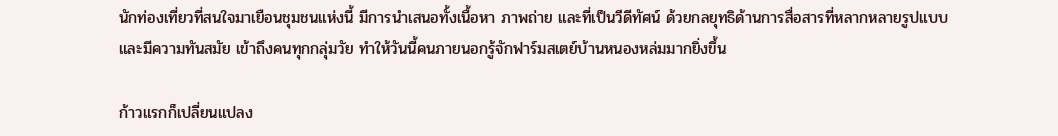นักท่องเที่ยวที่สนใจมาเยือนชุมชนแห่งนี้ มีการนำเสนอทั้งเนื้อหา ภาพถ่าย และที่เป็นวีดีทัศน์ ด้วยกลยุทธิด้านการสื่อสารที่หลากหลายรูปแบบและมีความทันสมัย เข้าถึงคนทุกกลุ่มวัย ทำให้วันนี้คนภายนอกรู้จักฟาร์มสเตย์บ้านหนองหล่มมากยิ่งขึ้น

ก้าวแรกก็เปลี่ยนแปลง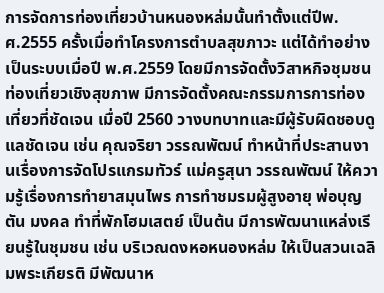การจัดการท่องเที่ยวบ้านหนองหล่มนั้นทำตั้งแต่ปีพ.ศ.2555 ครั้งเมื่อทำโครงการตำบลสุขภาวะ แต่ได้ทำอย่างเป็นระบบเมื่อปี พ.ศ.2559 โดยมีการจัดตั้งวิสาหกิจชุมชนท่องเที่ยวเชิงสุขภาพ มีการจัดตั้งคณะกรรมการการท่องเที่ยวที่ชัดเจน เมื่อปี 2560 วางบทบาทและมีผู้รับผิดชอบดูแลชัดเจน เช่น คุณจริยา วรรณพัฒน์ ทำหน้าที่ประสานงานเรื่องการจัดโปรแกรมทัวร์ แม่ครูสุนา วรรณพัฒน์ ให้ความรู้เรื่องการทำยาสมุนไพร การทำชมรมผู้สูงอายุ พ่อบุญตัน มงคล ทำที่พักโฮมเสตย์ เป็นต้น มีการพัฒนาแหล่งเรียนรู้ในชุมชน เช่น บริเวณดงหอหนองหล่ม ให้เป็นสวนเฉลิมพระเกียรติ มีพัฒนาห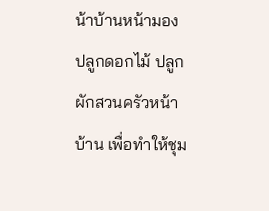น้าบ้านหน้ามอง ปลูกดอกไม้ ปลูกผักสวนครัวหน้าบ้าน เพื่อทำให้ชุม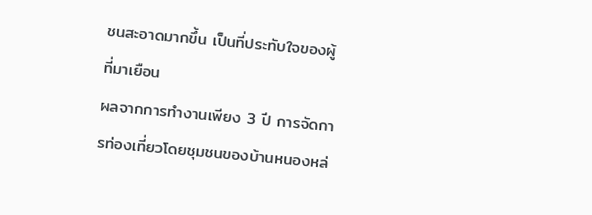ชนสะอาดมากขึ้น เป็นที่ประทับใจของผู้ที่มาเยือน
ผลจากการทำงานเพียง 3 ปี การจัดการท่องเที่ยวโดยชุมชนของบ้านหนองหล่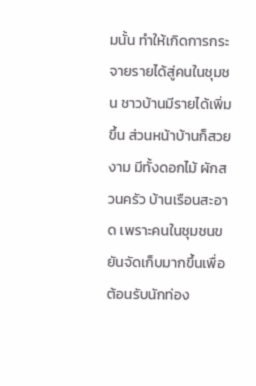มนั้น ทำให้เกิดการกระจายรายได้สู่คนในชุมชน ชาวบ้านมีรายได้เพิ่มขึ้น ส่วนหน้าบ้านก็สวยงาม มีทั้งดอกไม้ ผักสวนครัว บ้านเรือนสะอาด เพราะคนในชุมชนขยันจัดเก็บมากขึ้นเพื่อต้อนรับนักท่อง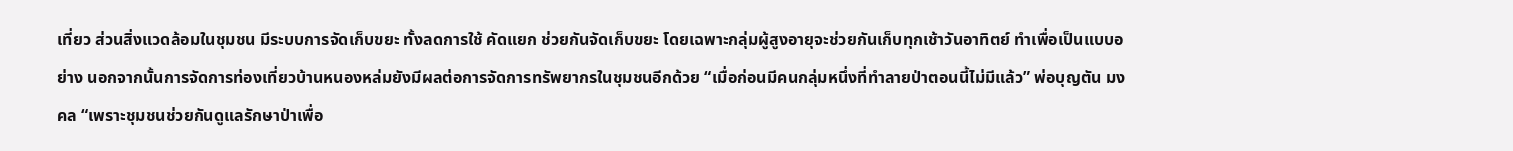เที่ยว ส่วนสิ่งแวดล้อมในชุมชน มีระบบการจัดเก็บขยะ ทั้งลดการใช้ คัดแยก ช่วยกันจัดเก็บขยะ โดยเฉพาะกลุ่มผู้สูงอายุจะช่วยกันเก็บทุกเช้าวันอาทิตย์ ทำเพื่อเป็นแบบอย่าง นอกจากนั้นการจัดการท่องเที่ยวบ้านหนองหล่มยังมีผลต่อการจัดการทรัพยากรในชุมชนอีกด้วย “เมื่อก่อนมีคนกลุ่มหนึ่งที่ทำลายป่าตอนนี้ไม่มีแล้ว” พ่อบุญตัน มงคล “เพราะชุมชนช่วยกันดูแลรักษาป่าเพื่อ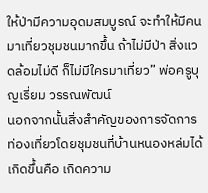ให้ป่ามีความอุดมสมบูรณ์ จะทำให้มีคนมาเที่ยวชุมชนมากขึ้น ถ้าไม่มีป่า สิ่งแวดล้อมไม่ดี ก็ไม่มีใครมาเที่ยว” พ่อครูบุญเรี่ยม วรรณพัฒน์
นอกจากนั้นสิ่งสำคัญของการจัดการท่องเที่ยวโดยชุมชนที่บ้านหนองหล่มได้เกิดขึ้นคือ เกิดความ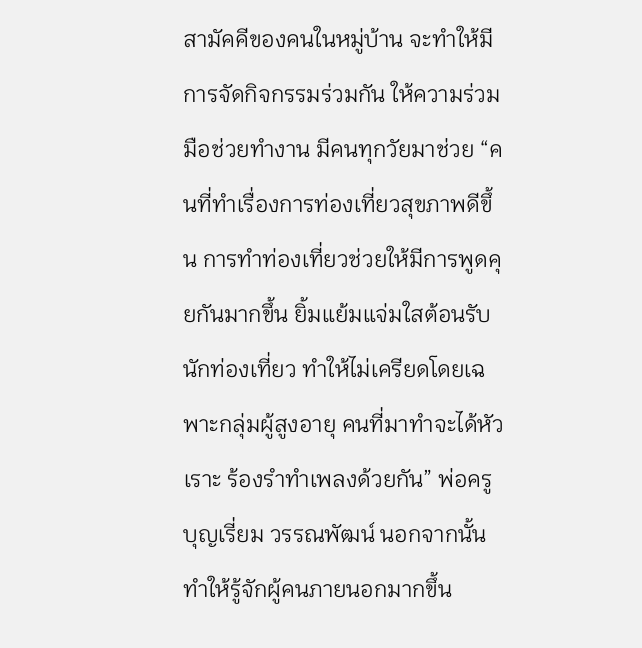สามัคคีของคนในหมู่บ้าน จะทำให้มีการจัดกิจกรรมร่วมกัน ให้ความร่วมมือช่วยทำงาน มีคนทุกวัยมาช่วย “คนที่ทำเรื่องการท่องเที่ยวสุขภาพดีขึ้น การทำท่องเที่ยวช่วยให้มีการพูดคุยกันมากขึ้น ยิ้มแย้มแจ่มใสต้อนรับนักท่องเที่ยว ทำให้ไม่เครียดโดยเฉพาะกลุ่มผู้สูงอายุ คนที่มาทำจะได้หัวเราะ ร้องรำทำเพลงด้วยกัน” พ่อครูบุญเรี่ยม วรรณพัฒน์ นอกจากนั้นทำให้รู้จักผู้คนภายนอกมากขึ้น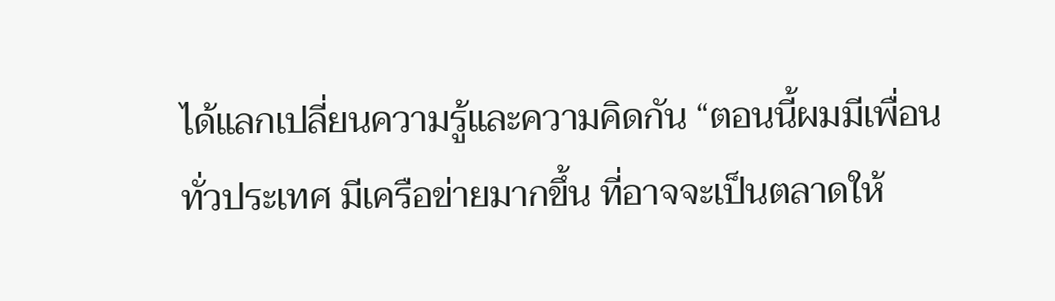ได้แลกเปลี่ยนความรู้และความคิดกัน “ตอนนี้ผมมีเพื่อนทั่วประเทศ มีเครือข่ายมากขึ้น ที่อาจจะเป็นตลาดให้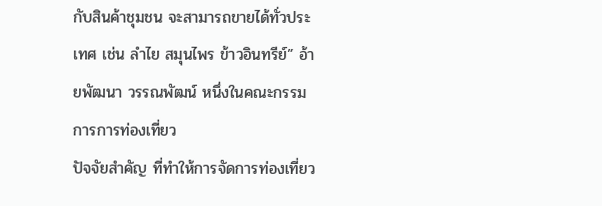กับสินค้าชุมชน จะสามารถขายได้ทั่วประเทศ เช่น ลำไย สมุนไพร ข้าวอินทรีย์” อ้ายพัฒนา วรรณพัฒน์ หนึ่งในคณะกรรมการการท่องเที่ยว
ปัจจัยสำคัญ ที่ทำให้การจัดการท่องเที่ยว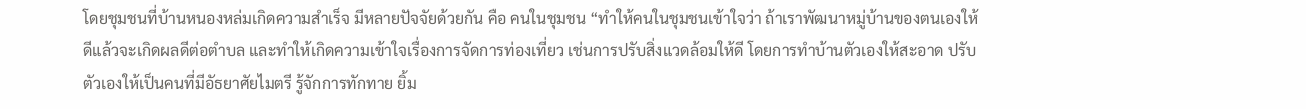โดยชุมชนที่บ้านหนองหล่มเกิดความสำเร็จ มีหลายปัจจัยด้วยกัน คือ คนในชุมชน “ทำให้คนในชุมชนเข้าใจว่า ถ้าเราพัฒนาหมู่บ้านของตนเองให้ดีแล้วจะเกิดผลดีต่อตำบล และทำให้เกิดความเข้าใจเรื่องการจัดการท่องเที่ยว เช่นการปรับสิ่งแวดล้อมให้ดี โดยการทำบ้านตัวเองให้สะอาด ปรับตัวเองให้เป็นคนที่มีอัธยาศัยไมตรี รู้จักการทักทาย ยิ้ม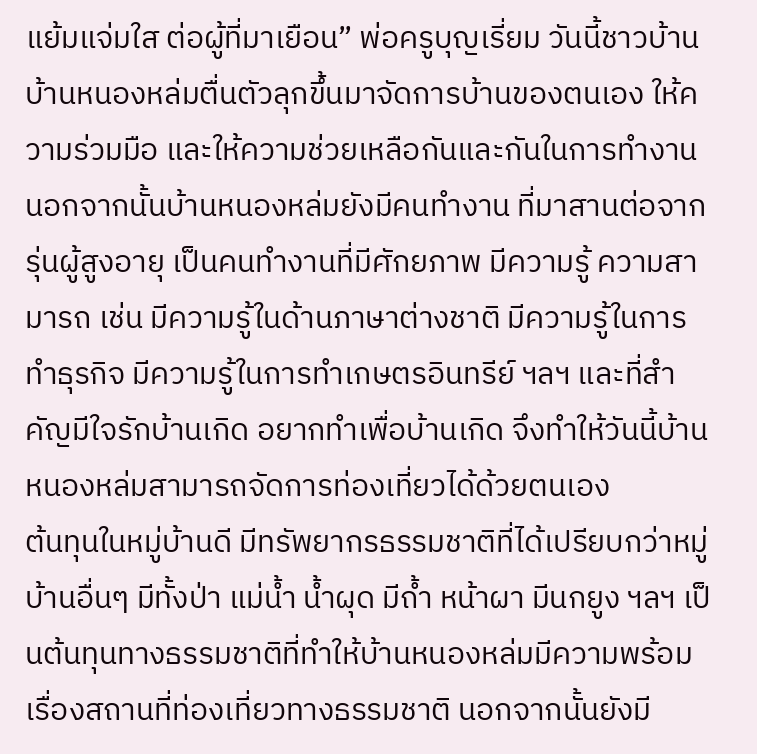แย้มแจ่มใส ต่อผู้ที่มาเยือน” พ่อครูบุญเรี่ยม วันนี้ชาวบ้านบ้านหนองหล่มตื่นตัวลุกขึ้นมาจัดการบ้านของตนเอง ให้ความร่วมมือ และให้ความช่วยเหลือกันและกันในการทำงาน นอกจากนั้นบ้านหนองหล่มยังมีคนทำงาน ที่มาสานต่อจากรุ่นผู้สูงอายุ เป็นคนทำงานที่มีศักยภาพ มีความรู้ ความสามารถ เช่น มีความรู้ในด้านภาษาต่างชาติ มีความรู้ในการทำธุรกิจ มีความรู้ในการทำเกษตรอินทรีย์ ฯลฯ และที่สำคัญมีใจรักบ้านเกิด อยากทำเพื่อบ้านเกิด จึงทำให้วันนี้บ้านหนองหล่มสามารถจัดการท่องเที่ยวได้ด้วยตนเอง
ต้นทุนในหมู่บ้านดี มีทรัพยากรธรรมชาติที่ได้เปรียบกว่าหมู่บ้านอื่นๆ มีทั้งป่า แม่น้ำ น้ำผุด มีถ้ำ หน้าผา มีนกยูง ฯลฯ เป็นต้นทุนทางธรรมชาติที่ทำให้บ้านหนองหล่มมีความพร้อมเรื่องสถานที่ท่องเที่ยวทางธรรมชาติ นอกจากนั้นยังมี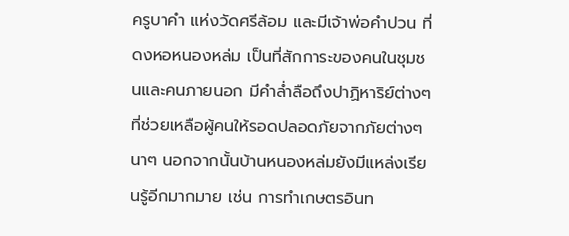ครูบาคำ แห่งวัดศรีล้อม และมีเจ้าพ่อคำปวน ที่ดงหอหนองหล่ม เป็นที่สักการะของคนในชุมชนและคนภายนอก มีคำล่ำลือถึงปาฏิหาริย์ต่างๆ ที่ช่วยเหลือผู้คนให้รอดปลอดภัยจากภัยต่างๆ นาๆ นอกจากนั้นบ้านหนองหล่มยังมีแหล่งเรียนรู้อีกมากมาย เช่น การทำเกษตรอินท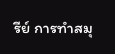รีย์ การทำสมุ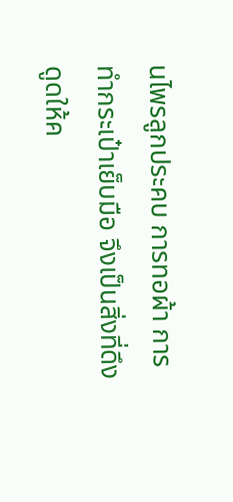นไพรลูกประคบ การทอผ้า การทำกระเป๋าเย็บมือ จึงเป็นสิ่งที่ดึงดูดให้ค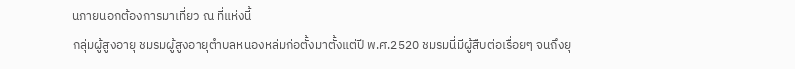นภายนอกต้องการมาเที่ยว ณ ที่แห่งนี้
กลุ่มผู้สูงอายุ ชมรมผู้สูงอายุตำบลหนองหล่มก่อตั้งมาตั้งแต่ปี พ.ศ.2520 ชมรมนี่มีผู้สืบต่อเรื่อยๆ จนถึงยุ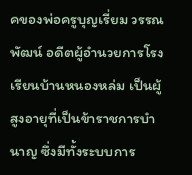คของพ่อครูบุญเรี่ยม วรรณพัฒน์ อดีตผู้อำนวยการโรงเรียนบ้านหนองหล่ม เป็นผู้สูงอายุที่เป็นข้าราชการบำนาญ ซึ่งมีทั้งระบบการ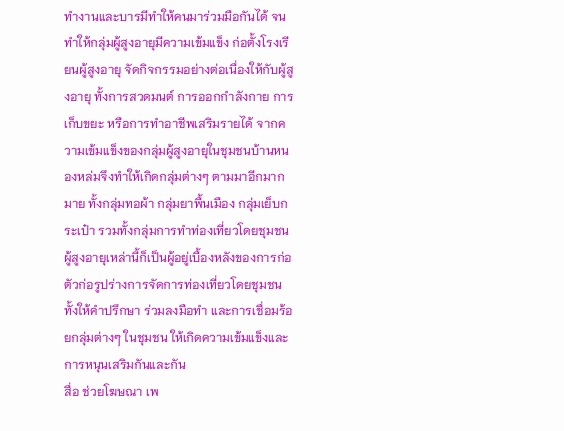ทำงานและบารมีทำให้คนมาร่วมมือกันได้ จนทำให้กลุ่มผู้สูงอายุมีความเข้มแข็ง ก่อตั้งโรงเรียนผู้สูงอายุ จัดกิจกรรมอย่างต่อเนื่องให้กับผู้สูงอายุ ทั้งการสวดมนต์ การออกกำลังกาย การเก็บขยะ หรือการทำอาชีพเสริมรายได้ จากความเข้มแข็งของกลุ่มผู้สูงอายุในชุมชนบ้านหนองหล่มจึงทำให้เกิดกลุ่มต่างๆ ตามมาอีกมากมาย ทั้งกลุ่มทอผ้า กลุ่มยาพื้นเมือง กลุ่มเย็บกระเป๋า รวมทั้งกลุ่มการทำท่องเที่ยวโดยชุมชน ผู้สูงอายุเหล่านี้ก็เป็นผู้อยู่เบื้องหลังของการก่อตัวก่อรูปร่างการจัดการท่องเที่ยวโดยชุมชน ทั้งให้คำปรึกษา ร่วมลงมือทำ และการเชื่อมร้อยกลุ่มต่างๆ ในชุมชน ให้เกิดความเข้มแข็งและการหนุนเสริมกันและกัน
สื่อ ช่วยโฆษณา เพ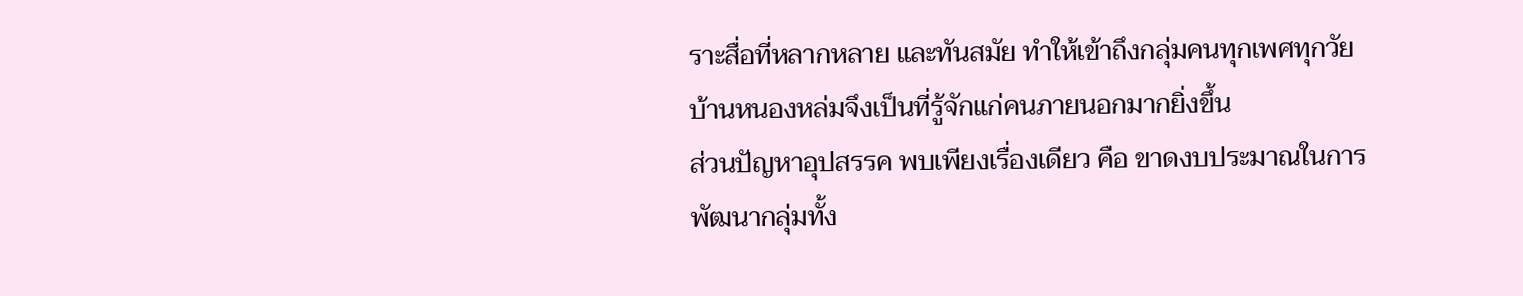ราะสื่อที่หลากหลาย และทันสมัย ทำให้เข้าถึงกลุ่มคนทุกเพศทุกวัย บ้านหนองหล่มจึงเป็นที่รู้จักแก่คนภายนอกมากยิ่งขึ้น
ส่วนปัญหาอุปสรรค พบเพียงเรื่องเดียว คือ ขาดงบประมาณในการพัฒนากลุ่มทั้ง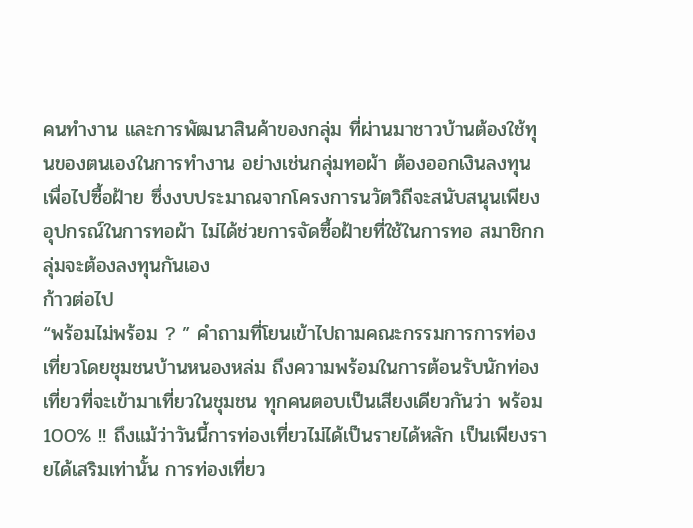คนทำงาน และการพัฒนาสินค้าของกลุ่ม ที่ผ่านมาชาวบ้านต้องใช้ทุนของตนเองในการทำงาน อย่างเช่นกลุ่มทอผ้า ต้องออกเงินลงทุนเพื่อไปซื้อฝ้าย ซึ่งงบประมาณจากโครงการนวัตวิถีจะสนับสนุนเพียงอุปกรณ์ในการทอผ้า ไม่ได้ช่วยการจัดซื้อฝ้ายที่ใช้ในการทอ สมาชิกกลุ่มจะต้องลงทุนกันเอง
ก้าวต่อไป
“พร้อมไม่พร้อม ? ” คำถามที่โยนเข้าไปถามคณะกรรมการการท่องเที่ยวโดยชุมชนบ้านหนองหล่ม ถึงความพร้อมในการต้อนรับนักท่องเที่ยวที่จะเข้ามาเที่ยวในชุมชน ทุกคนตอบเป็นเสียงเดียวกันว่า พร้อม 100% !! ถึงแม้ว่าวันนี้การท่องเที่ยวไม่ได้เป็นรายได้หลัก เป็นเพียงรายได้เสริมเท่านั้น การท่องเที่ยว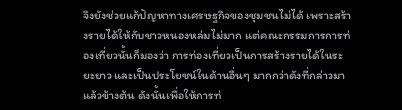จึงยังช่วยแก้ปัญหาทางเศรษฐกิจของชุมชนไม่ได้ เพราะสร้างรายได้ให้กับชาวหนองหล่มไม่มาก แต่คณะกรรมการการท่องเที่ยวนั้นก็มองว่า การท่องเที่ยวเป็นการสร้างรายได้ในระยะยาว และเป็นประโยชน์ในด้านอื่นๆ มากกว่าดังที่กล่าวมาแล้วข้างต้น ดังนั้นเพื่อให้การท่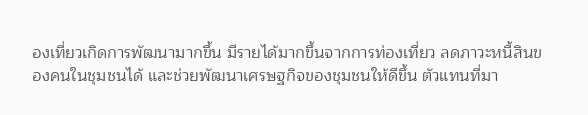องเที่ยวเกิดการพัฒนามากขึ้น มีรายได้มากขึ้นจากการท่องเที่ยว ลดภาวะหนี้สินของคนในชุมชนได้ และช่วยพัฒนาเศรษฐกิจของชุมชนให้ดีขึ้น ตัวแทนที่มา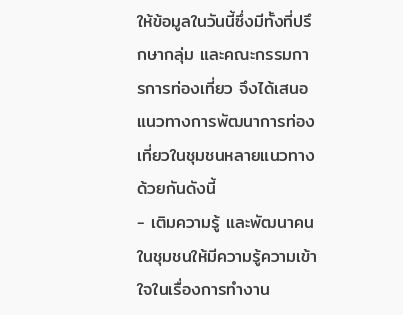ให้ข้อมูลในวันนี้ซึ่งมีทั้งที่ปรึกษากลุ่ม และคณะกรรมการการท่องเที่ยว จึงได้เสนอแนวทางการพัฒนาการท่องเที่ยวในชุมชนหลายแนวทางด้วยกันดังนี้
- เติมความรู้ และพัฒนาคนในชุมชนให้มีความรู้ความเข้าใจในเรื่องการทำงาน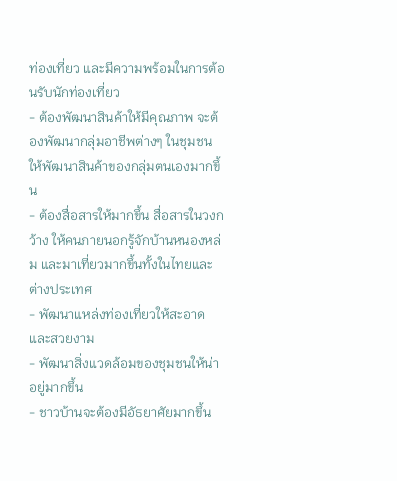ท่องเที่ยว และมีความพร้อมในการต้อนรับนักท่องเที่ยว
- ต้องพัฒนาสินค้าให้มีคุณภาพ จะต้องพัฒนากลุ่มอาชีพต่างๆ ในชุมชน ให้พัฒนาสินค้าของกลุ่มตนเองมากขึ้น
- ต้องสื่อสารให้มากขึ้น สื่อสารในวงกว้าง ให้คนภายนอกรู้จักบ้านหนองหล่ม และมาเที่ยวมากขึ้นทั้งในไทยและต่างประเทศ
- พัฒนาแหล่งท่องเที่ยวให้สะอาดและสวยงาม
- พัฒนาสิ่งแวดล้อมของชุมชนให้น่าอยู่มากขึ้น
- ชาวบ้านจะต้องมีอัธยาศัยมากขึ้น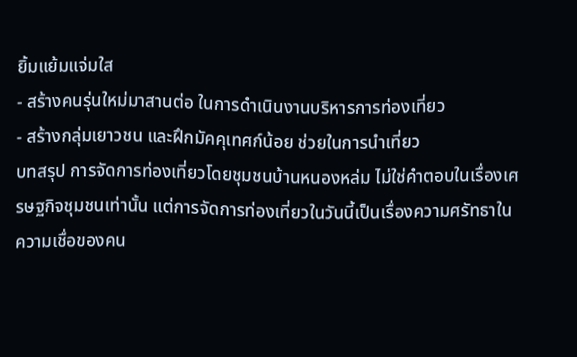ยิ้มแย้มแจ่มใส
- สร้างคนรุ่นใหม่มาสานต่อ ในการดำเนินงานบริหารการท่องเที่ยว
- สร้างกลุ่มเยาวชน และฝึกมัคคุเทศก์น้อย ช่วยในการนำเที่ยว
บทสรุป การจัดการท่องเที่ยวโดยชุมชนบ้านหนองหล่ม ไม่ใช่คำตอบในเรื่องเศรษฐกิจชุมชนเท่านั้น แต่การจัดการท่องเที่ยวในวันนี้เป็นเรื่องความศรัทธาในความเชื่อของคน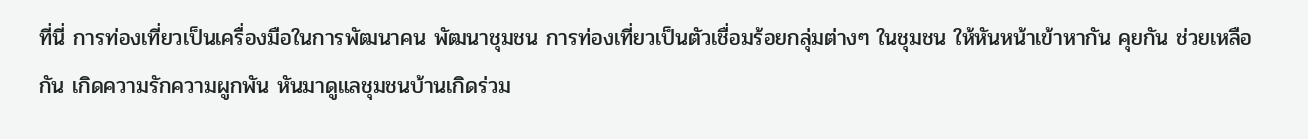ที่นี่ การท่องเที่ยวเป็นเครื่องมือในการพัฒนาคน พัฒนาชุมชน การท่องเที่ยวเป็นตัวเชื่อมร้อยกลุ่มต่างๆ ในชุมชน ให้หันหน้าเข้าหากัน คุยกัน ช่วยเหลือกัน เกิดความรักความผูกพัน หันมาดูแลชุมชนบ้านเกิดร่วม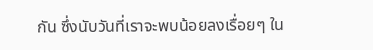กัน ซึ่งนับวันที่เราจะพบน้อยลงเรื่อยๆ ใน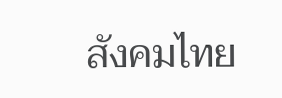สังคมไทย